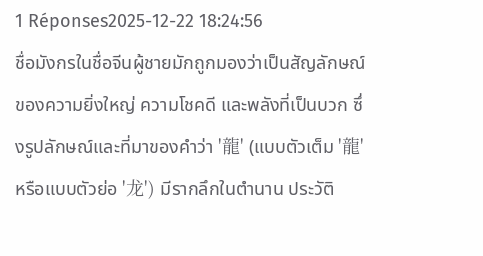1 Réponses2025-12-22 18:24:56
ชื่อมังกรในชื่อจีนผู้ชายมักถูกมองว่าเป็นสัญลักษณ์ของความยิ่งใหญ่ ความโชคดี และพลังที่เป็นบวก ซึ่งรูปลักษณ์และที่มาของคำว่า '龍' (แบบตัวเต็ม '龍' หรือแบบตัวย่อ '龙') มีรากลึกในตำนาน ประวัติ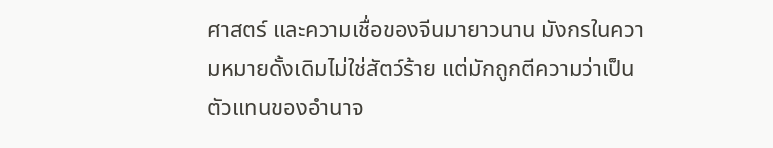ศาสตร์ และความเชื่อของจีนมายาวนาน มังกรในความหมายดั้งเดิมไม่ใช่สัตว์ร้าย แต่มักถูกตีความว่าเป็นตัวแทนของอำนาจ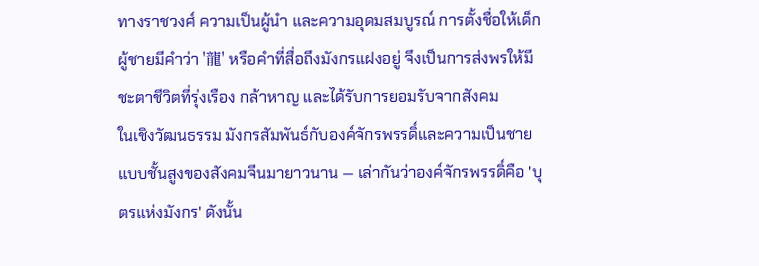ทางราชวงศ์ ความเป็นผู้นำ และความอุดมสมบูรณ์ การตั้งชื่อให้เด็กผู้ชายมีคำว่า '龍' หรือคำที่สื่อถึงมังกรแฝงอยู่ จึงเป็นการส่งพรให้มีชะตาชีวิตที่รุ่งเรือง กล้าหาญ และได้รับการยอมรับจากสังคม
ในเชิงวัฒนธรรม มังกรสัมพันธ์กับองค์จักรพรรดิ์และความเป็นชายแบบชั้นสูงของสังคมจีนมายาวนาน — เล่ากันว่าองค์จักรพรรดิ์คือ 'บุตรแห่งมังกร' ดังนั้น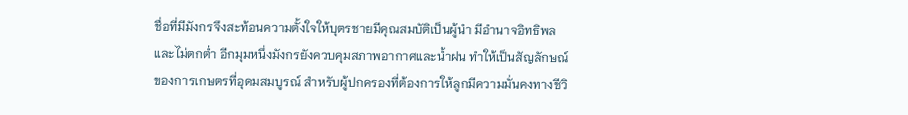ชื่อที่มีมังกรจึงสะท้อนความตั้งใจให้บุตรชายมีคุณสมบัติเป็นผู้นำ มีอำนาจอิทธิพล และไม่ตกต่ำ อีกมุมหนึ่งมังกรยังควบคุมสภาพอากาศและน้ำฝน ทำให้เป็นสัญลักษณ์ของการเกษตรที่อุดมสมบูรณ์ สำหรับผู้ปกครองที่ต้องการให้ลูกมีความมั่นคงทางชีวิ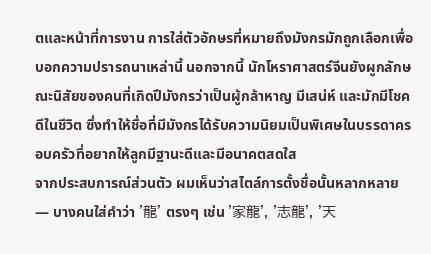ตและหน้าที่การงาน การใส่ตัวอักษรที่หมายถึงมังกรมักถูกเลือกเพื่อบอกความปรารถนาเหล่านี้ นอกจากนี้ นักโหราศาสตร์จีนยังผูกลักษณะนิสัยของคนที่เกิดปีมังกรว่าเป็นผู้กล้าหาญ มีเสน่ห์ และมักมีโชคดีในชีวิต ซึ่งทำให้ชื่อที่มีมังกรได้รับความนิยมเป็นพิเศษในบรรดาครอบครัวที่อยากให้ลูกมีฐานะดีและมีอนาคตสดใส
จากประสบการณ์ส่วนตัว ผมเห็นว่าสไตล์การตั้งชื่อนั้นหลากหลาย — บางคนใส่คำว่า '龍' ตรงๆ เช่น '家龍', '志龍', '天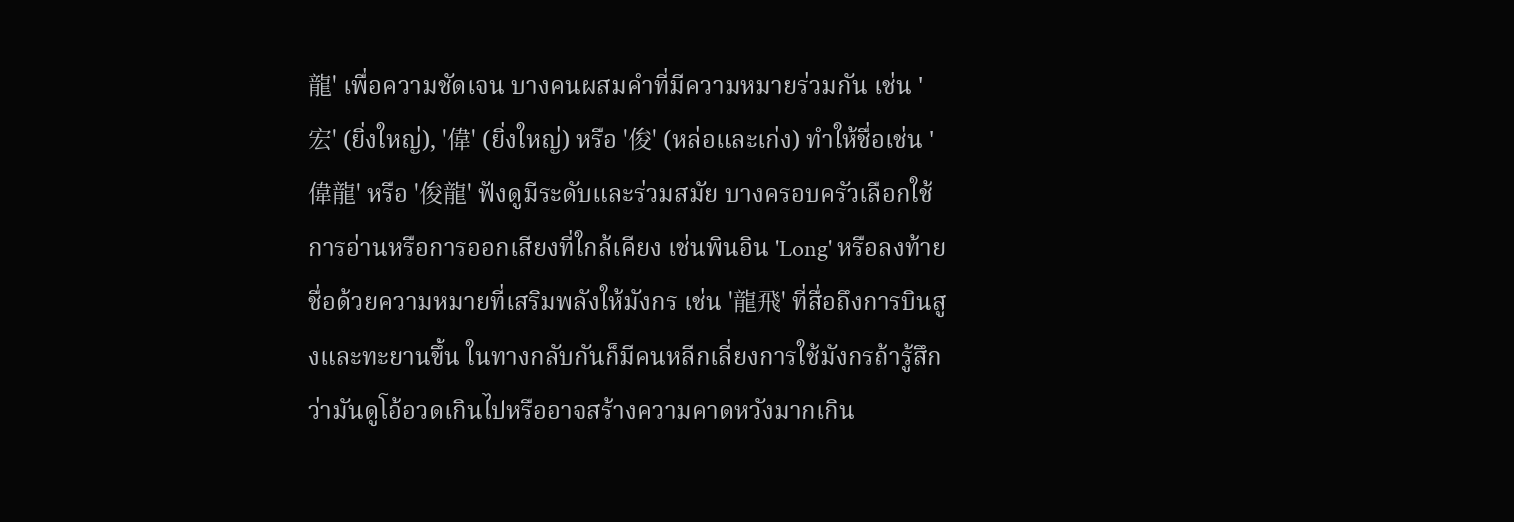龍' เพื่อความชัดเจน บางคนผสมคำที่มีความหมายร่วมกัน เช่น '宏' (ยิ่งใหญ่), '偉' (ยิ่งใหญ่) หรือ '俊' (หล่อและเก่ง) ทำให้ชื่อเช่น '偉龍' หรือ '俊龍' ฟังดูมีระดับและร่วมสมัย บางครอบครัวเลือกใช้การอ่านหรือการออกเสียงที่ใกล้เคียง เช่นพินอิน 'Long' หรือลงท้ายชื่อด้วยความหมายที่เสริมพลังให้มังกร เช่น '龍飛' ที่สื่อถึงการบินสูงและทะยานขึ้น ในทางกลับกันก็มีคนหลีกเลี่ยงการใช้มังกรถ้ารู้สึกว่ามันดูโอ้อวดเกินไปหรืออาจสร้างความคาดหวังมากเกิน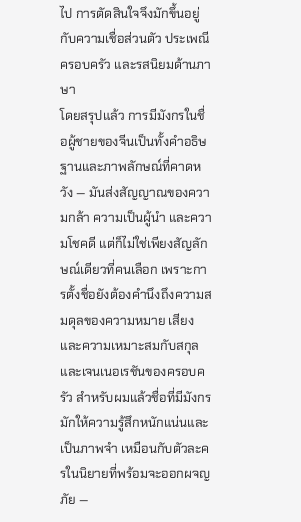ไป การตัดสินใจจึงมักขึ้นอยู่กับความเชื่อส่วนตัว ประเพณีครอบครัว และรสนิยมด้านภาษา
โดยสรุปแล้ว การมีมังกรในชื่อผู้ชายของจีนเป็นทั้งคำอธิษฐานและภาพลักษณ์ที่คาดหวัง — มันส่งสัญญาณของความกล้า ความเป็นผู้นำ และความโชคดี แต่ก็ไม่ใช่เพียงสัญลักษณ์เดียวที่คนเลือก เพราะการตั้งชื่อยังต้องคำนึงถึงความสมดุลของความหมาย เสียง และความเหมาะสมกับสกุลและเจนเนอเรชันของครอบครัว สำหรับผมแล้วชื่อที่มีมังกรมักให้ความรู้สึกหนักแน่นและเป็นภาพจำ เหมือนกับตัวละครในนิยายที่พร้อมจะออกผจญภัย —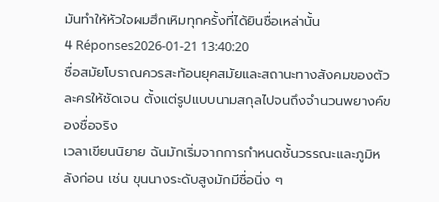มันทำให้หัวใจผมฮึกเหิมทุกครั้งที่ได้ยินชื่อเหล่านั้น
4 Réponses2026-01-21 13:40:20
ชื่อสมัยโบราณควรสะท้อนยุคสมัยและสถานะทางสังคมของตัวละครให้ชัดเจน ตั้งแต่รูปแบบนามสกุลไปจนถึงจำนวนพยางค์ของชื่อจริง
เวลาเขียนนิยาย ฉันมักเริ่มจากการกำหนดชั้นวรรณะและภูมิหลังก่อน เช่น ขุนนางระดับสูงมักมีชื่อนิ่ง ๆ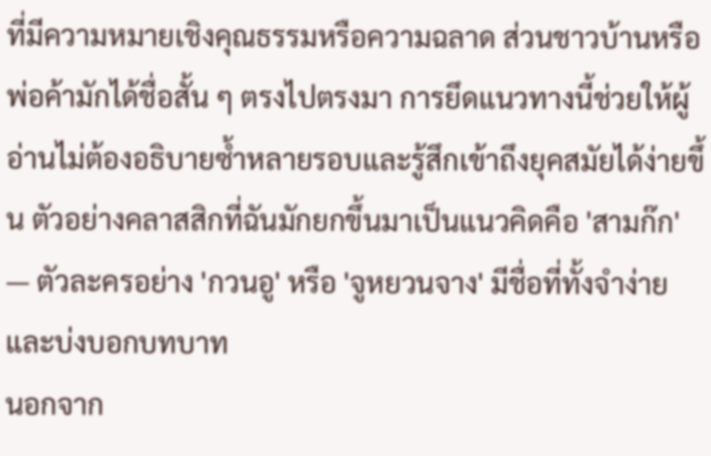ที่มีความหมายเชิงคุณธรรมหรือความฉลาด ส่วนชาวบ้านหรือพ่อค้ามักได้ชื่อสั้น ๆ ตรงไปตรงมา การยึดแนวทางนี้ช่วยให้ผู้อ่านไม่ต้องอธิบายซ้ำหลายรอบและรู้สึกเข้าถึงยุคสมัยได้ง่ายขึ้น ตัวอย่างคลาสสิกที่ฉันมักยกขึ้นมาเป็นแนวคิดคือ 'สามก๊ก' — ตัวละครอย่าง 'กวนอู' หรือ 'จูหยวนจาง' มีชื่อที่ทั้งจำง่ายและบ่งบอกบทบาท
นอกจาก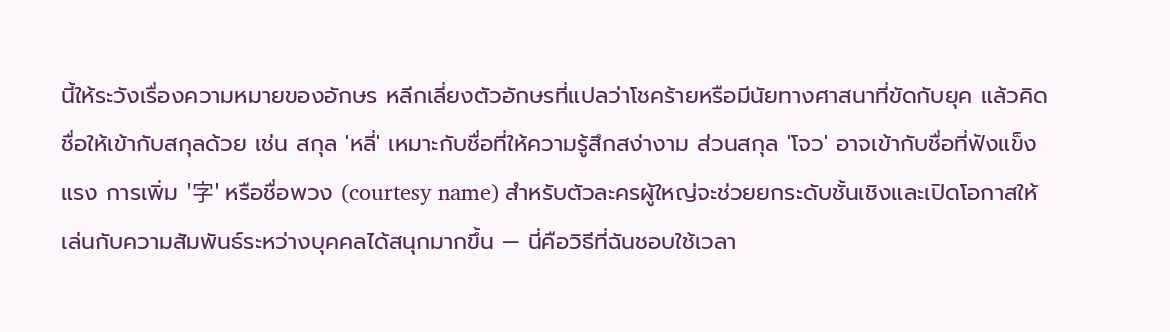นี้ให้ระวังเรื่องความหมายของอักษร หลีกเลี่ยงตัวอักษรที่แปลว่าโชคร้ายหรือมีนัยทางศาสนาที่ขัดกับยุค แล้วคิดชื่อให้เข้ากับสกุลด้วย เช่น สกุล 'หลี่' เหมาะกับชื่อที่ให้ความรู้สึกสง่างาม ส่วนสกุล 'โจว' อาจเข้ากับชื่อที่ฟังแข็งแรง การเพิ่ม '字' หรือชื่อพวง (courtesy name) สำหรับตัวละครผู้ใหญ่จะช่วยยกระดับชั้นเชิงและเปิดโอกาสให้เล่นกับความสัมพันธ์ระหว่างบุคคลได้สนุกมากขึ้น — นี่คือวิธีที่ฉันชอบใช้เวลา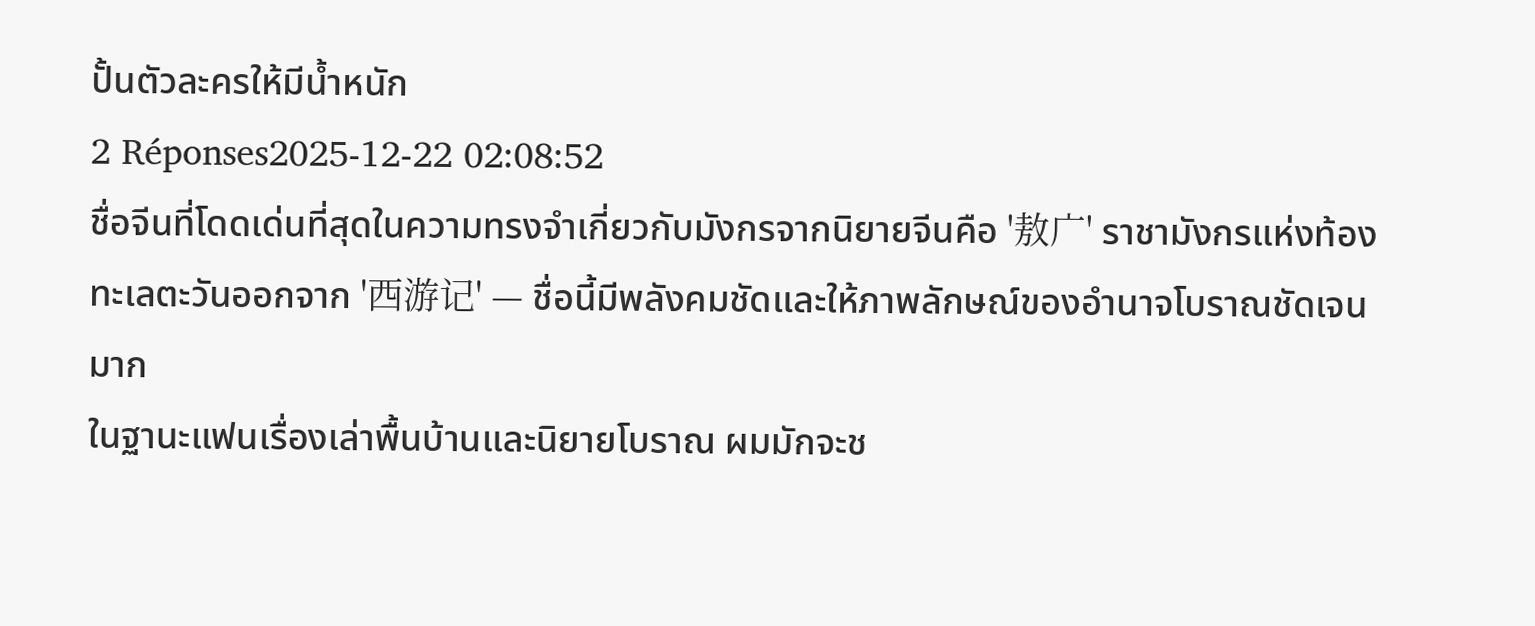ปั้นตัวละครให้มีน้ำหนัก
2 Réponses2025-12-22 02:08:52
ชื่อจีนที่โดดเด่นที่สุดในความทรงจำเกี่ยวกับมังกรจากนิยายจีนคือ '敖广' ราชามังกรแห่งท้องทะเลตะวันออกจาก '西游记' — ชื่อนี้มีพลังคมชัดและให้ภาพลักษณ์ของอำนาจโบราณชัดเจนมาก
ในฐานะแฟนเรื่องเล่าพื้นบ้านและนิยายโบราณ ผมมักจะช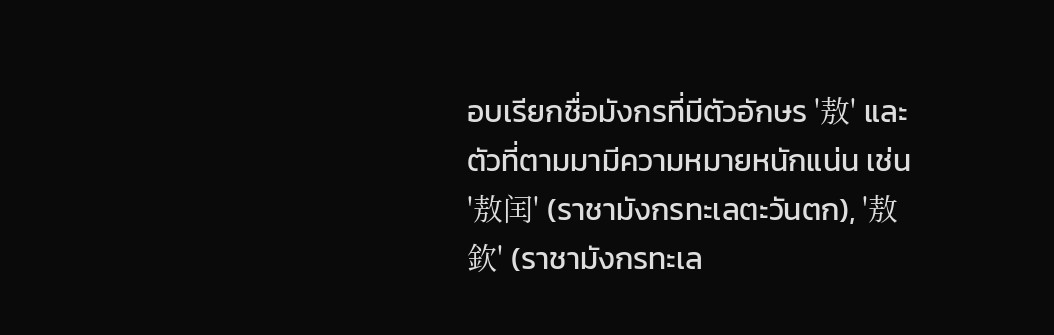อบเรียกชื่อมังกรที่มีตัวอักษร '敖' และตัวที่ตามมามีความหมายหนักแน่น เช่น '敖闰' (ราชามังกรทะเลตะวันตก), '敖欽' (ราชามังกรทะเล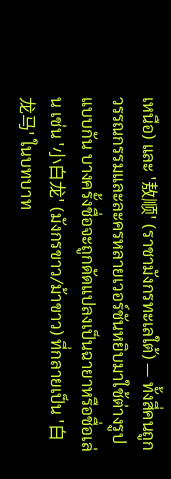เหนือ) และ '敖顺' (ราชามังกรทะเลใต้) — ทั้งสี่คนถูกวรรณกรรมและละครหลายเวอร์ชันหยิบมาใช้ต่างรูปแบบกัน บางครั้งชื่อจะถูกดัดแปลงเป็นฉายาหรือชื่อเล่น เช่น '小白龙' (มังกรขาว/ม้าขาว) ที่กลายเป็น '白龙马' ในบทบาท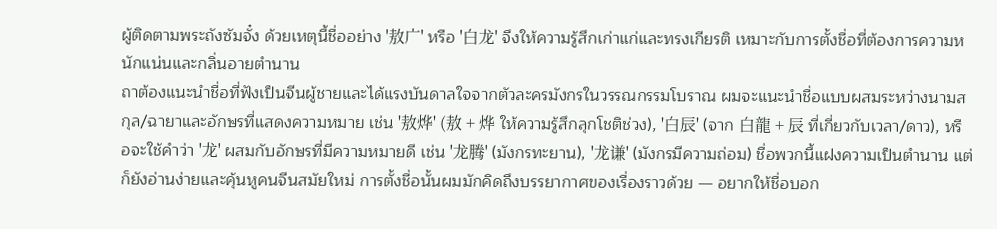ผู้ติดตามพระถังซัมจั๋ง ด้วยเหตุนี้ชื่ออย่าง '敖广' หรือ '白龙' จึงให้ความรู้สึกเก่าแก่และทรงเกียรติ เหมาะกับการตั้งชื่อที่ต้องการความหนักแน่นและกลิ่นอายตำนาน
ถาต้องแนะนำชื่อที่ฟังเป็นจีนผู้ชายและได้แรงบันดาลใจจากตัวละครมังกรในวรรณกรรมโบราณ ผมจะแนะนำชื่อแบบผสมระหว่างนามสกุล/ฉายาและอักษรที่แสดงความหมาย เช่น '敖烨' (敖 + 烨 ให้ความรู้สึกลุกโชติช่วง), '白辰' (จาก 白龍 + 辰 ที่เกี่ยวกับเวลา/ดาว), หรือจะใช้คำว่า '龙' ผสมกับอักษรที่มีความหมายดี เช่น '龙腾' (มังกรทะยาน), '龙谦' (มังกรมีความถ่อม) ชื่อพวกนี้แฝงความเป็นตำนาน แต่ก็ยังอ่านง่ายและคุ้นหูคนจีนสมัยใหม่ การตั้งชื่อนั้นผมมักคิดถึงบรรยากาศของเรื่องราวด้วย — อยากให้ชื่อบอก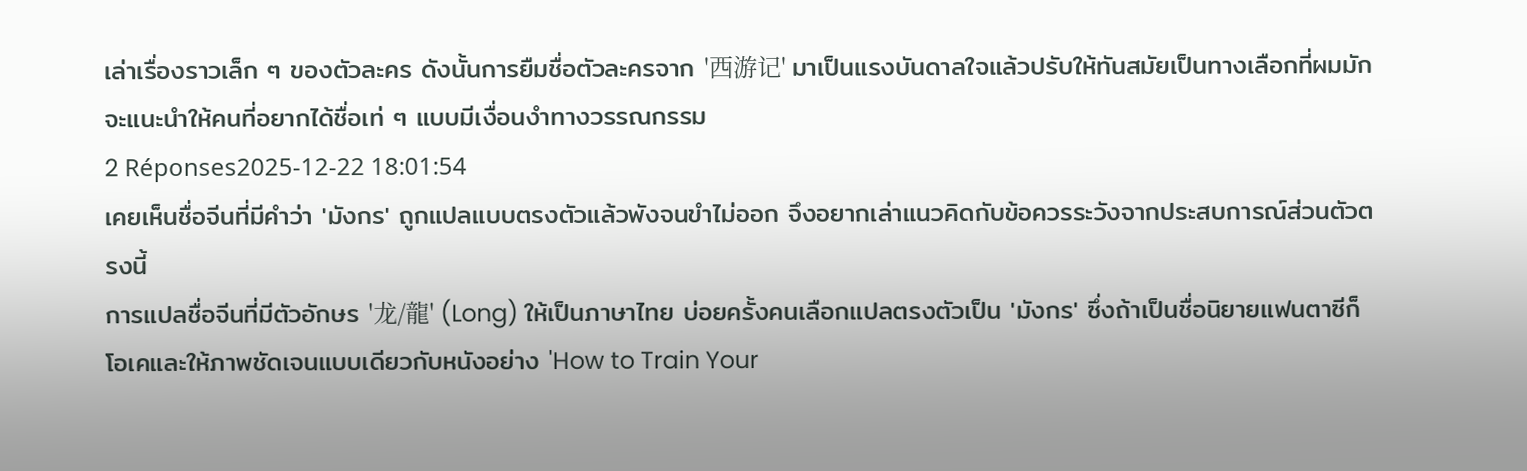เล่าเรื่องราวเล็ก ๆ ของตัวละคร ดังนั้นการยืมชื่อตัวละครจาก '西游记' มาเป็นแรงบันดาลใจแล้วปรับให้ทันสมัยเป็นทางเลือกที่ผมมักจะแนะนำให้คนที่อยากได้ชื่อเท่ ๆ แบบมีเงื่อนงำทางวรรณกรรม
2 Réponses2025-12-22 18:01:54
เคยเห็นชื่อจีนที่มีคำว่า 'มังกร' ถูกแปลแบบตรงตัวแล้วพังจนขำไม่ออก จึงอยากเล่าแนวคิดกับข้อควรระวังจากประสบการณ์ส่วนตัวตรงนี้
การแปลชื่อจีนที่มีตัวอักษร '龙/龍' (Long) ให้เป็นภาษาไทย บ่อยครั้งคนเลือกแปลตรงตัวเป็น 'มังกร' ซึ่งถ้าเป็นชื่อนิยายแฟนตาซีก็โอเคและให้ภาพชัดเจนแบบเดียวกับหนังอย่าง 'How to Train Your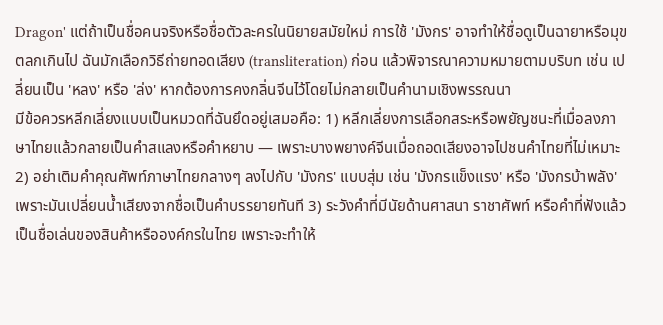Dragon' แต่ถ้าเป็นชื่อคนจริงหรือชื่อตัวละครในนิยายสมัยใหม่ การใช้ 'มังกร' อาจทำให้ชื่อดูเป็นฉายาหรือมุขตลกเกินไป ฉันมักเลือกวิธีถ่ายทอดเสียง (transliteration) ก่อน แล้วพิจารณาความหมายตามบริบท เช่น เปลี่ยนเป็น 'หลง' หรือ 'ล่ง' หากต้องการคงกลิ่นจีนไว้โดยไม่กลายเป็นคำนามเชิงพรรณนา
มีข้อควรหลีกเลี่ยงแบบเป็นหมวดที่ฉันยึดอยู่เสมอคือ: 1) หลีกเลี่ยงการเลือกสระหรือพยัญชนะที่เมื่อลงภาษาไทยแล้วกลายเป็นคำสแลงหรือคำหยาบ — เพราะบางพยางค์จีนเมื่อถอดเสียงอาจไปชนคำไทยที่ไม่เหมาะ 2) อย่าเติมคำคุณศัพท์ภาษาไทยกลางๆ ลงไปกับ 'มังกร' แบบสุ่ม เช่น 'มังกรแข็งแรง' หรือ 'มังกรบ้าพลัง' เพราะมันเปลี่ยนน้ำเสียงจากชื่อเป็นคำบรรยายทันที 3) ระวังคำที่มีนัยด้านศาสนา ราชาศัพท์ หรือคำที่ฟังแล้วเป็นชื่อเล่นของสินค้าหรือองค์กรในไทย เพราะจะทำให้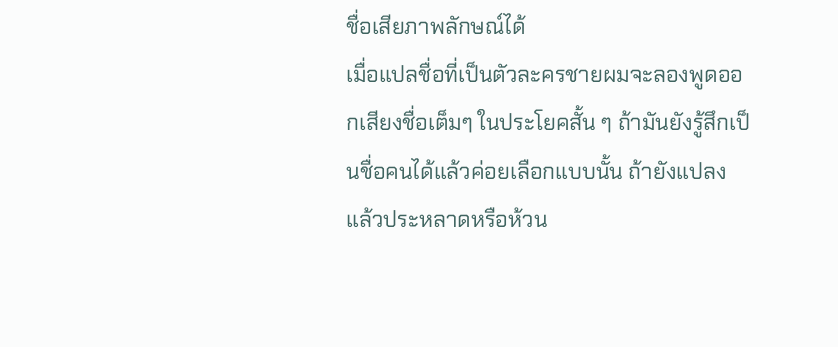ชื่อเสียภาพลักษณ์ได้
เมื่อแปลชื่อที่เป็นตัวละครชายผมจะลองพูดออกเสียงชื่อเต็มๆ ในประโยคสั้น ๆ ถ้ามันยังรู้สึกเป็นชื่อคนได้แล้วค่อยเลือกแบบนั้น ถ้ายังแปลงแล้วประหลาดหรือห้วน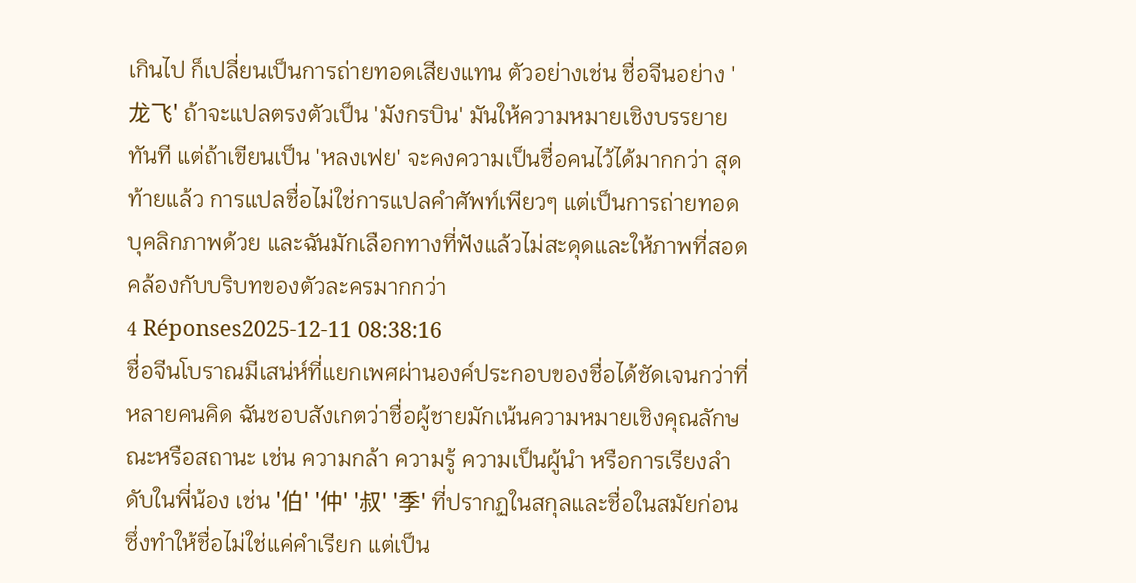เกินไป ก็เปลี่ยนเป็นการถ่ายทอดเสียงแทน ตัวอย่างเช่น ชื่อจีนอย่าง '龙飞' ถ้าจะแปลตรงตัวเป็น 'มังกรบิน' มันให้ความหมายเชิงบรรยายทันที แต่ถ้าเขียนเป็น 'หลงเฟย' จะคงความเป็นชื่อคนไว้ได้มากกว่า สุดท้ายแล้ว การแปลชื่อไม่ใช่การแปลคำศัพท์เพียวๆ แต่เป็นการถ่ายทอดบุคลิกภาพด้วย และฉันมักเลือกทางที่ฟังแล้วไม่สะดุดและให้ภาพที่สอดคล้องกับบริบทของตัวละครมากกว่า
4 Réponses2025-12-11 08:38:16
ชื่อจีนโบราณมีเสน่ห์ที่แยกเพศผ่านองค์ประกอบของชื่อได้ชัดเจนกว่าที่หลายคนคิด ฉันชอบสังเกตว่าชื่อผู้ชายมักเน้นความหมายเชิงคุณลักษณะหรือสถานะ เช่น ความกล้า ความรู้ ความเป็นผู้นำ หรือการเรียงลำดับในพี่น้อง เช่น '伯' '仲' '叔' '季' ที่ปรากฏในสกุลและชื่อในสมัยก่อน ซึ่งทำให้ชื่อไม่ใช่แค่คำเรียก แต่เป็น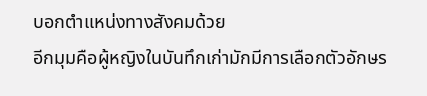บอกตำแหน่งทางสังคมด้วย
อีกมุมคือผู้หญิงในบันทึกเก่ามักมีการเลือกตัวอักษร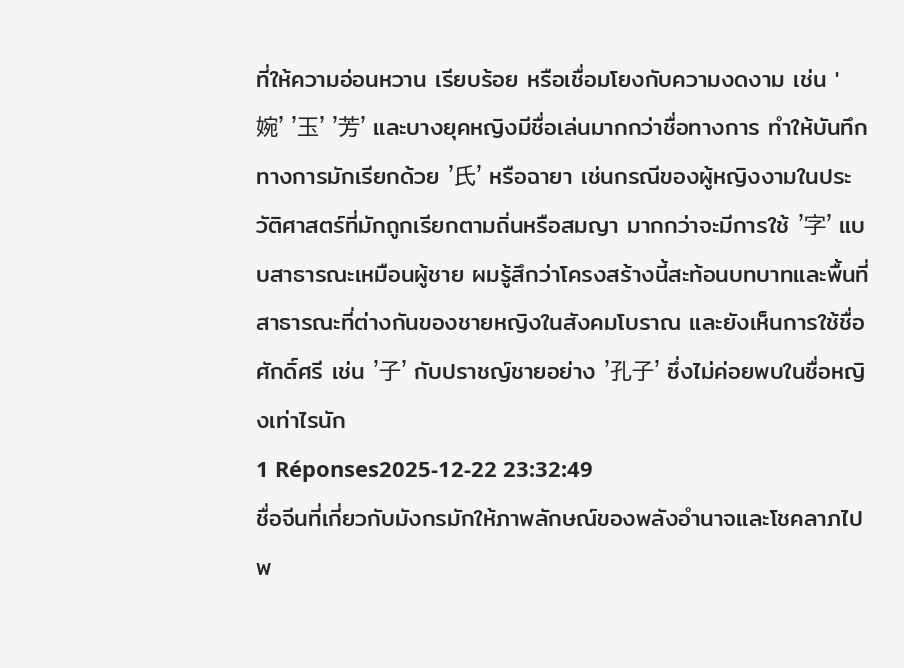ที่ให้ความอ่อนหวาน เรียบร้อย หรือเชื่อมโยงกับความงดงาม เช่น '婉' '玉' '芳' และบางยุคหญิงมีชื่อเล่นมากกว่าชื่อทางการ ทำให้บันทึกทางการมักเรียกด้วย '氏' หรือฉายา เช่นกรณีของผู้หญิงงามในประวัติศาสตร์ที่มักถูกเรียกตามถิ่นหรือสมญา มากกว่าจะมีการใช้ '字' แบบสาธารณะเหมือนผู้ชาย ผมรู้สึกว่าโครงสร้างนี้สะท้อนบทบาทและพื้นที่สาธารณะที่ต่างกันของชายหญิงในสังคมโบราณ และยังเห็นการใช้ชื่อศักดิ์ศรี เช่น '子' กับปราชญ์ชายอย่าง '孔子' ซึ่งไม่ค่อยพบในชื่อหญิงเท่าไรนัก
1 Réponses2025-12-22 23:32:49
ชื่อจีนที่เกี่ยวกับมังกรมักให้ภาพลักษณ์ของพลังอำนาจและโชคลาภไปพ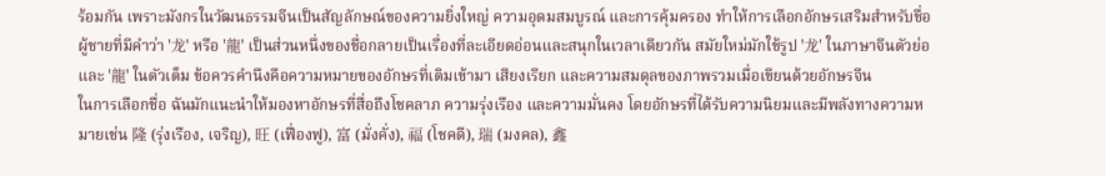ร้อมกัน เพราะมังกรในวัฒนธรรมจีนเป็นสัญลักษณ์ของความยิ่งใหญ่ ความอุดมสมบูรณ์ และการคุ้มครอง ทำให้การเลือกอักษรเสริมสำหรับชื่อผู้ชายที่มีคำว่า '龙' หรือ '龍' เป็นส่วนหนึ่งของชื่อกลายเป็นเรื่องที่ละเอียดอ่อนและสนุกในเวลาเดียวกัน สมัยใหม่มักใช้รูป '龙' ในภาษาจีนตัวย่อและ '龍' ในตัวเต็ม ข้อควรคำนึงคือความหมายของอักษรที่เติมเข้ามา เสียงเรียก และความสมดุลของภาพรวมเมื่อเขียนด้วยอักษรจีน
ในการเลือกชื่อ ฉันมักแนะนำให้มองหาอักษรที่สื่อถึงโชคลาภ ความรุ่งเรือง และความมั่นคง โดยอักษรที่ได้รับความนิยมและมีพลังทางความหมายเช่น 隆 (รุ่งเรือง, เจริญ), 旺 (เฟื่องฟู), 富 (มั่งคั่ง), 福 (โชคดี), 瑞 (มงคล), 鑫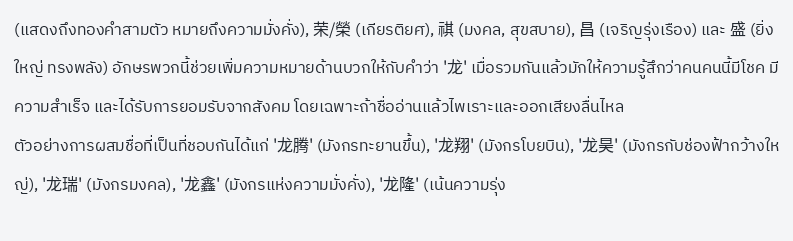(แสดงถึงทองคำสามตัว หมายถึงความมั่งคั่ง), 荣/榮 (เกียรติยศ), 祺 (มงคล, สุขสบาย), 昌 (เจริญรุ่งเรือง) และ 盛 (ยิ่งใหญ่ ทรงพลัง) อักษรพวกนี้ช่วยเพิ่มความหมายด้านบวกให้กับคำว่า '龙' เมื่อรวมกันแล้วมักให้ความรู้สึกว่าคนคนนี้มีโชค มีความสำเร็จ และได้รับการยอมรับจากสังคม โดยเฉพาะถ้าชื่ออ่านแล้วไพเราะและออกเสียงลื่นไหล
ตัวอย่างการผสมชื่อที่เป็นที่ชอบกันได้แก่ '龙腾' (มังกรทะยานขึ้น), '龙翔' (มังกรโบยบิน), '龙昊' (มังกรกับช่องฟ้ากว้างใหญ่), '龙瑞' (มังกรมงคล), '龙鑫' (มังกรแห่งความมั่งคั่ง), '龙隆' (เน้นความรุ่ง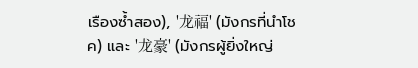เรืองซ้ำสอง), '龙福' (มังกรที่นำโชค) และ '龙豪' (มังกรผู้ยิ่งใหญ่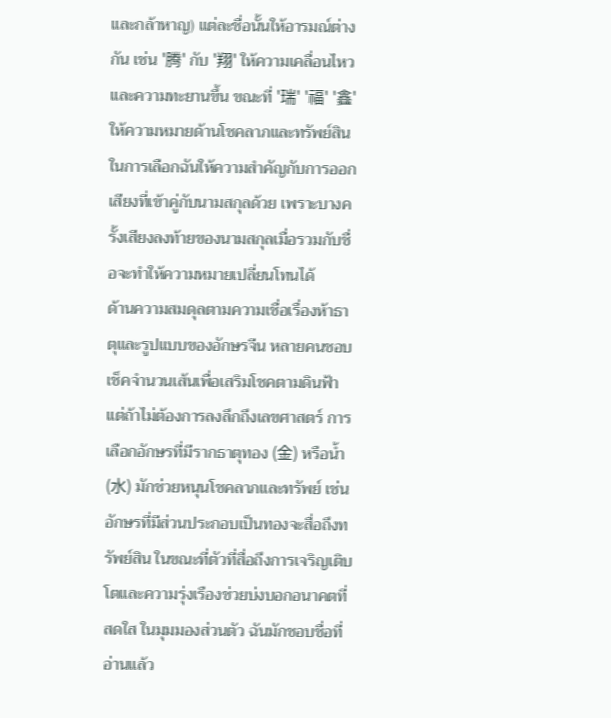และกล้าหาญ) แต่ละชื่อนั้นให้อารมณ์ต่างกัน เช่น '腾' กับ '翔' ให้ความเคลื่อนไหวและความทะยานขึ้น ขณะที่ '瑞' '福' '鑫' ให้ความหมายด้านโชคลาภและทรัพย์สิน ในการเลือกฉันให้ความสำคัญกับการออกเสียงที่เข้าคู่กับนามสกุลด้วย เพราะบางครั้งเสียงลงท้ายของนามสกุลเมื่อรวมกับชื่อจะทำให้ความหมายเปลี่ยนโทนได้
ด้านความสมดุลตามความเชื่อเรื่องห้าธาตุและรูปแบบของอักษรจีน หลายคนชอบเช็คจำนวนเส้นเพื่อเสริมโชคตามดินฟ้า แต่ถ้าไม่ต้องการลงลึกถึงเลขศาสตร์ การเลือกอักษรที่มีรากธาตุทอง (金) หรือน้ำ (水) มักช่วยหนุนโชคลาภและทรัพย์ เช่น อักษรที่มีส่วนประกอบเป็นทองจะสื่อถึงทรัพย์สิน ในขณะที่ตัวที่สื่อถึงการเจริญเติบโตและความรุ่งเรืองช่วยบ่งบอกอนาคตที่สดใส ในมุมมองส่วนตัว ฉันมักชอบชื่อที่อ่านแล้ว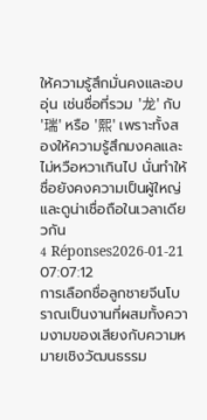ให้ความรู้สึกมั่นคงและอบอุ่น เช่นชื่อที่รวม '龙' กับ '瑞' หรือ '熙' เพราะทั้งสองให้ความรู้สึกมงคลและไม่หวือหวาเกินไป นั่นทำให้ชื่อยังคงความเป็นผู้ใหญ่และดูน่าเชื่อถือในเวลาเดียวกัน
4 Réponses2026-01-21 07:07:12
การเลือกชื่อลูกชายจีนโบราณเป็นงานที่ผสมทั้งความงามของเสียงกับความหมายเชิงวัฒนธรรม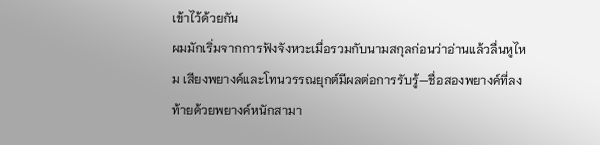เข้าไว้ด้วยกัน
ผมมักเริ่มจากการฟังจังหวะเมื่อรวมกับนามสกุลก่อนว่าอ่านแล้วลื่นหูไหม เสียงพยางค์และโทนวรรณยุกต์มีผลต่อการรับรู้—ชื่อสองพยางค์ที่ลงท้ายด้วยพยางค์หนักสามา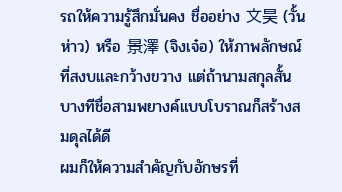รถให้ความรู้สึกมั่นคง ชื่ออย่าง 文昊 (วั้นห่าว) หรือ 景澤 (จิงเจ๋อ) ให้ภาพลักษณ์ที่สงบและกว้างขวาง แต่ถ้านามสกุลสั้น บางทีชื่อสามพยางค์แบบโบราณก็สร้างสมดุลได้ดี
ผมก็ให้ความสำคัญกับอักษรที่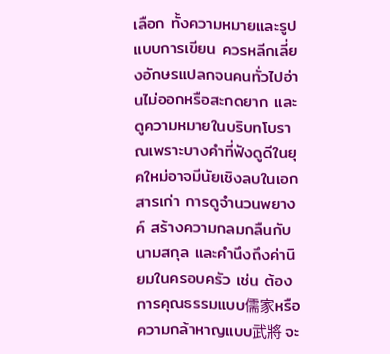เลือก ทั้งความหมายและรูปแบบการเขียน ควรหลีกเลี่ยงอักษรแปลกจนคนทั่วไปอ่านไม่ออกหรือสะกดยาก และดูความหมายในบริบทโบราณเพราะบางคำที่ฟังดูดีในยุคใหม่อาจมีนัยเชิงลบในเอกสารเก่า การดูจำนวนพยางค์ สร้างความกลมกลืนกับนามสกุล และคำนึงถึงค่านิยมในครอบครัว เช่น ต้องการคุณธรรมแบบ儒家หรือความกล้าหาญแบบ武將 จะ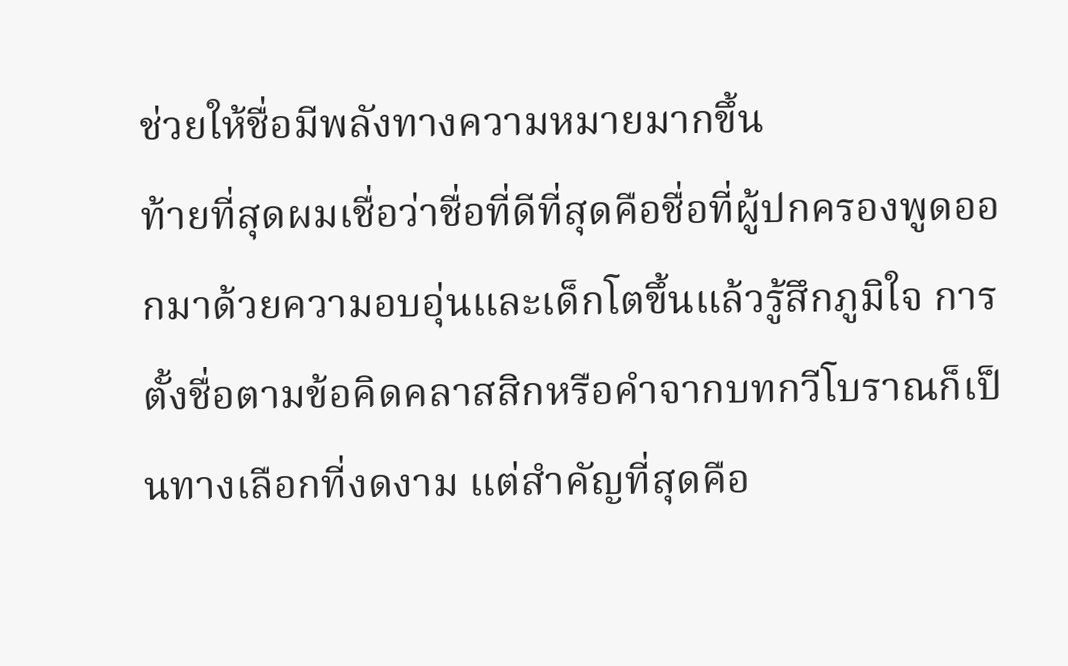ช่วยให้ชื่อมีพลังทางความหมายมากขึ้น
ท้ายที่สุดผมเชื่อว่าชื่อที่ดีที่สุดคือชื่อที่ผู้ปกครองพูดออกมาด้วยความอบอุ่นและเด็กโตขึ้นแล้วรู้สึกภูมิใจ การตั้งชื่อตามข้อคิดคลาสสิกหรือคำจากบทกวีโบราณก็เป็นทางเลือกที่งดงาม แต่สำคัญที่สุดคือ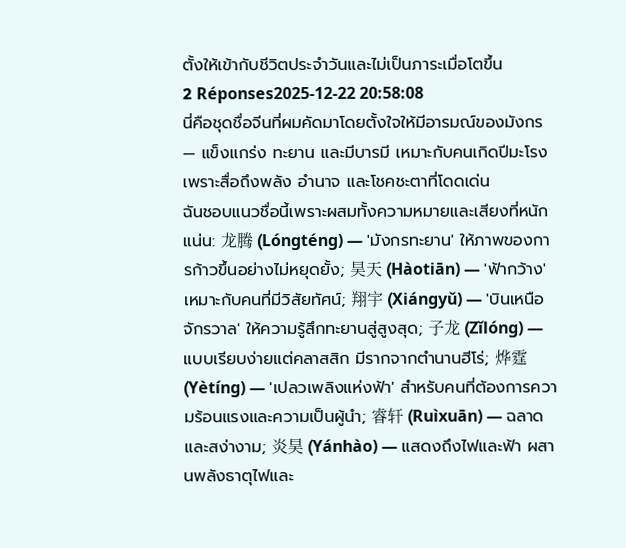ตั้งให้เข้ากับชีวิตประจำวันและไม่เป็นภาระเมื่อโตขึ้น
2 Réponses2025-12-22 20:58:08
นี่คือชุดชื่อจีนที่ผมคัดมาโดยตั้งใจให้มีอารมณ์ของมังกร — แข็งแกร่ง ทะยาน และมีบารมี เหมาะกับคนเกิดปีมะโรงเพราะสื่อถึงพลัง อำนาจ และโชคชะตาที่โดดเด่น
ฉันชอบแนวชื่อนี้เพราะผสมทั้งความหมายและเสียงที่หนักแน่น: 龙腾 (Lóngténg) — 'มังกรทะยาน' ให้ภาพของการก้าวขึ้นอย่างไม่หยุดยั้ง; 昊天 (Hàotiān) — 'ฟ้ากว้าง' เหมาะกับคนที่มีวิสัยทัศน์; 翔宇 (Xiángyǔ) — 'บินเหนือจักรวาล' ให้ความรู้สึกทะยานสู่สูงสุด; 子龙 (Zǐlóng) — แบบเรียบง่ายแต่คลาสสิก มีรากจากตำนานฮีโร่; 烨霆 (Yètíng) — 'เปลวเพลิงแห่งฟ้า' สำหรับคนที่ต้องการความร้อนแรงและความเป็นผู้นำ; 睿轩 (Ruìxuān) — ฉลาดและสง่างาม; 炎昊 (Yánhào) — แสดงถึงไฟและฟ้า ผสานพลังธาตุไฟและ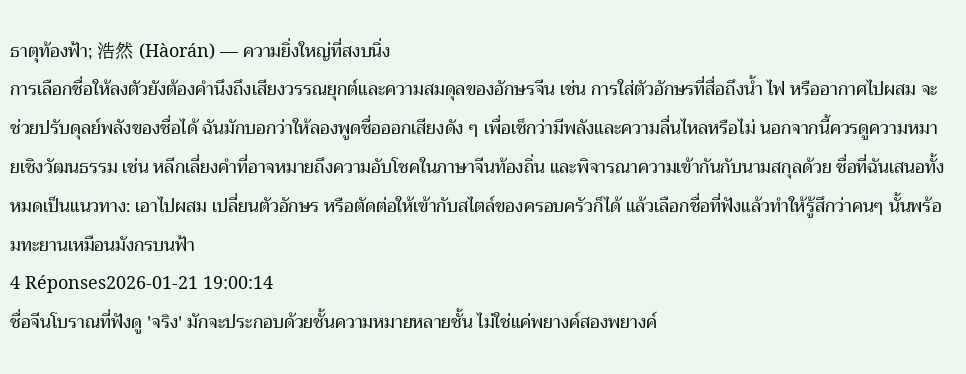ธาตุท้องฟ้า; 浩然 (Hàorán) — ความยิ่งใหญ่ที่สงบนิ่ง
การเลือกชื่อให้ลงตัวยังต้องคำนึงถึงเสียงวรรณยุกต์และความสมดุลของอักษรจีน เช่น การใส่ตัวอักษรที่สื่อถึงน้ำ ไฟ หรืออากาศไปผสม จะช่วยปรับดุลย์พลังของชื่อได้ ฉันมักบอกว่าให้ลองพูดชื่อออกเสียงดัง ๆ เพื่อเช็กว่ามีพลังและความลื่นไหลหรือไม่ นอกจากนี้ควรดูความหมายเชิงวัฒนธรรม เช่น หลีกเลี่ยงคำที่อาจหมายถึงความอับโชคในภาษาจีนท้องถิ่น และพิจารณาความเข้ากันกับนามสกุลด้วย ชื่อที่ฉันเสนอทั้งหมดเป็นแนวทาง: เอาไปผสม เปลี่ยนตัวอักษร หรือตัดต่อให้เข้ากับสไตล์ของครอบครัวก็ได้ แล้วเลือกชื่อที่ฟังแล้วทำให้รู้สึกว่าคนๆ นั้นพร้อมทะยานเหมือนมังกรบนฟ้า
4 Réponses2026-01-21 19:00:14
ชื่อจีนโบราณที่ฟังดู 'จริง' มักจะประกอบด้วยชั้นความหมายหลายชั้น ไม่ใช่แค่พยางค์สองพยางค์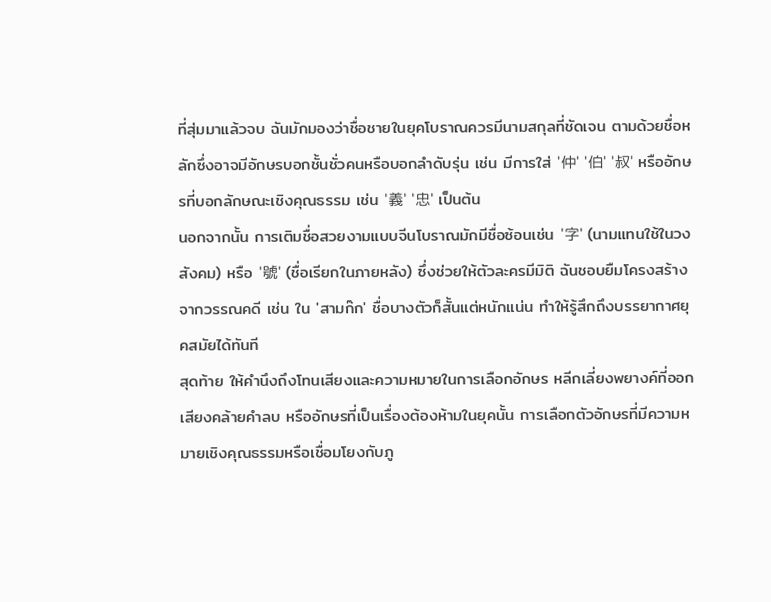ที่สุ่มมาแล้วจบ ฉันมักมองว่าชื่อชายในยุคโบราณควรมีนามสกุลที่ชัดเจน ตามด้วยชื่อหลักซึ่งอาจมีอักษรบอกชั้นชั่วคนหรือบอกลำดับรุ่น เช่น มีการใส่ '仲' '伯' '叔' หรืออักษรที่บอกลักษณะเชิงคุณธรรม เช่น '義' '忠' เป็นต้น
นอกจากนั้น การเติมชื่อสวยงามแบบจีนโบราณมักมีชื่อซ้อนเช่น '字' (นามแทนใช้ในวงสังคม) หรือ '號' (ชื่อเรียกในภายหลัง) ซึ่งช่วยให้ตัวละครมีมิติ ฉันชอบยืมโครงสร้างจากวรรณคดี เช่น ใน 'สามก๊ก' ชื่อบางตัวก็สั้นแต่หนักแน่น ทำให้รู้สึกถึงบรรยากาศยุคสมัยได้ทันที
สุดท้าย ให้คำนึงถึงโทนเสียงและความหมายในการเลือกอักษร หลีกเลี่ยงพยางค์ที่ออกเสียงคล้ายคำลบ หรืออักษรที่เป็นเรื่องต้องห้ามในยุคนั้น การเลือกตัวอักษรที่มีความหมายเชิงคุณธรรมหรือเชื่อมโยงกับภู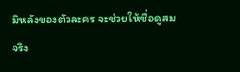มิหลังของตัวละคร จะช่วยให้ชื่อดูสมจริง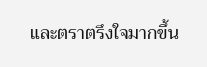และตราตรึงใจมากขึ้น